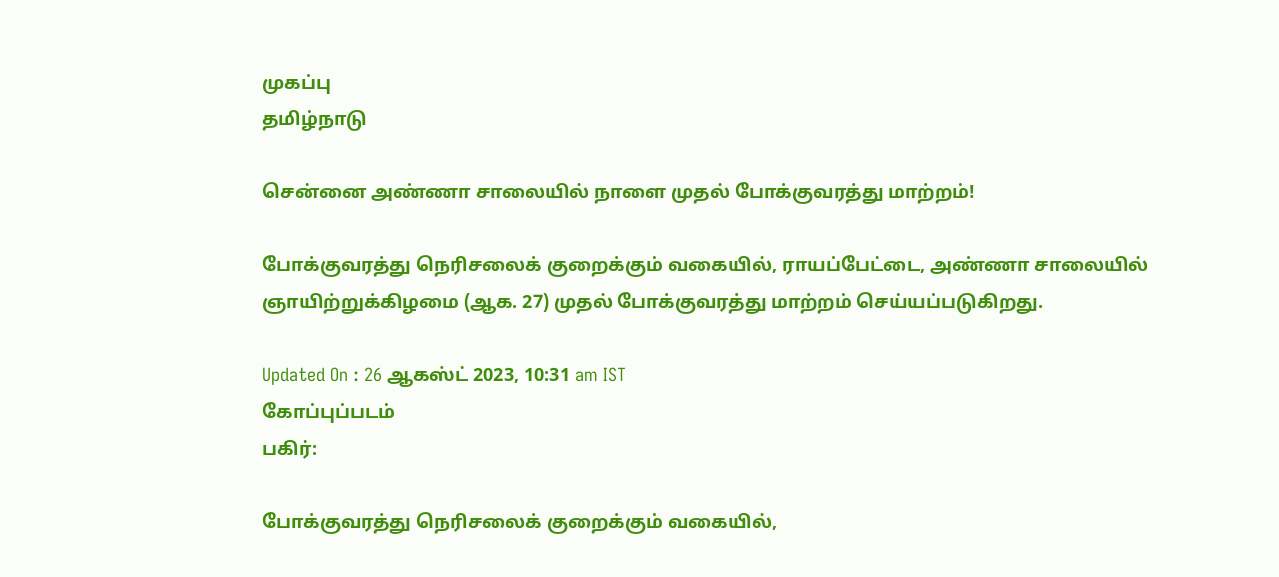முகப்பு
தமிழ்நாடு

சென்னை அண்ணா சாலையில் நாளை முதல் போக்குவரத்து மாற்றம்!

போக்குவரத்து நெரிசலைக் குறைக்கும் வகையில், ராயப்பேட்டை, அண்ணா சாலையில் ஞாயிற்றுக்கிழமை (ஆக. 27) முதல் போக்குவரத்து மாற்றம் செய்யப்படுகிறது.

Updated On : 26 ஆகஸ்ட் 2023, 10:31 am IST
கோப்புப்படம்
பகிர்:

போக்குவரத்து நெரிசலைக் குறைக்கும் வகையில்,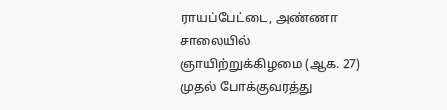ராயப்பேட்டை, அண்ணா சாலையில் ஞாயிற்றுக்கிழமை (ஆக. 27) முதல் போக்குவரத்து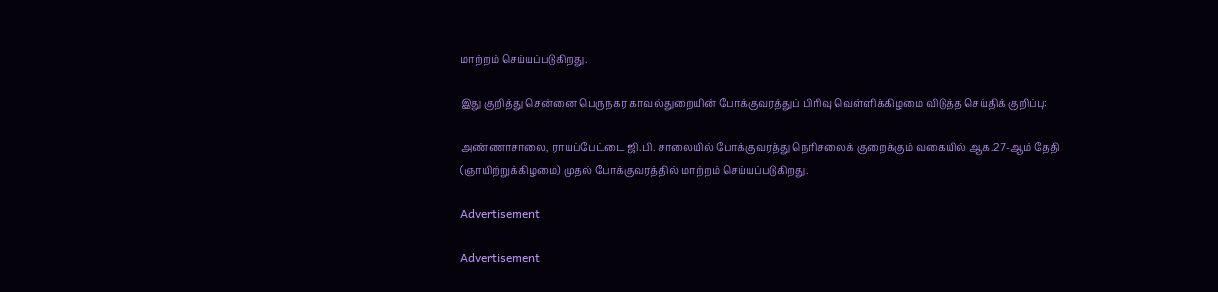மாற்றம் செய்யப்படுகிறது.

இது குறித்து சென்னை பெருநகர காவல்துறையின் போக்குவரத்துப் பிரிவு வெள்ளிக்கிழமை விடுத்த செய்திக் குறிப்பு:

அண்ணாசாலை, ராயப்பேட்டை ஜி.பி. சாலையில் போக்குவரத்து நெரிசலைக் குறைக்கும் வகையில் ஆக.27-ஆம் தேதி (ஞாயிற்றுக்கிழமை) முதல் போக்குவரத்தில் மாற்றம் செய்யப்படுகிறது.

Advertisement

Advertisement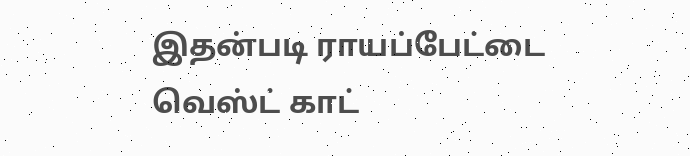இதன்படி ராயப்பேட்டை வெஸ்ட் காட்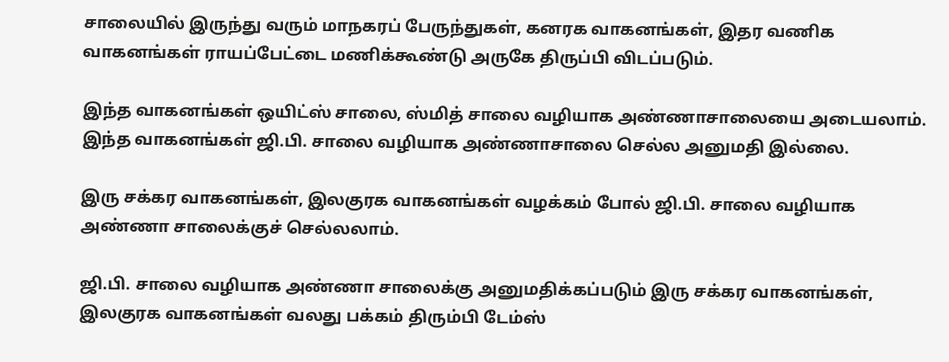சாலையில் இருந்து வரும் மாநகரப் பேருந்துகள், கனரக வாகனங்கள், இதர வணிக வாகனங்கள் ராயப்பேட்டை மணிக்கூண்டு அருகே திருப்பி விடப்படும்.

இந்த வாகனங்கள் ஒயிட்ஸ் சாலை, ஸ்மித் சாலை வழியாக அண்ணாசாலையை அடையலாம். இந்த வாகனங்கள் ஜி.பி. சாலை வழியாக அண்ணாசாலை செல்ல அனுமதி இல்லை.

இரு சக்கர வாகனங்கள், இலகுரக வாகனங்கள் வழக்கம் போல் ஜி.பி. சாலை வழியாக அண்ணா சாலைக்குச் செல்லலாம்.

ஜி.பி. சாலை வழியாக அண்ணா சாலைக்கு அனுமதிக்கப்படும் இரு சக்கர வாகனங்கள், இலகுரக வாகனங்கள் வலது பக்கம் திரும்பி டேம்ஸ்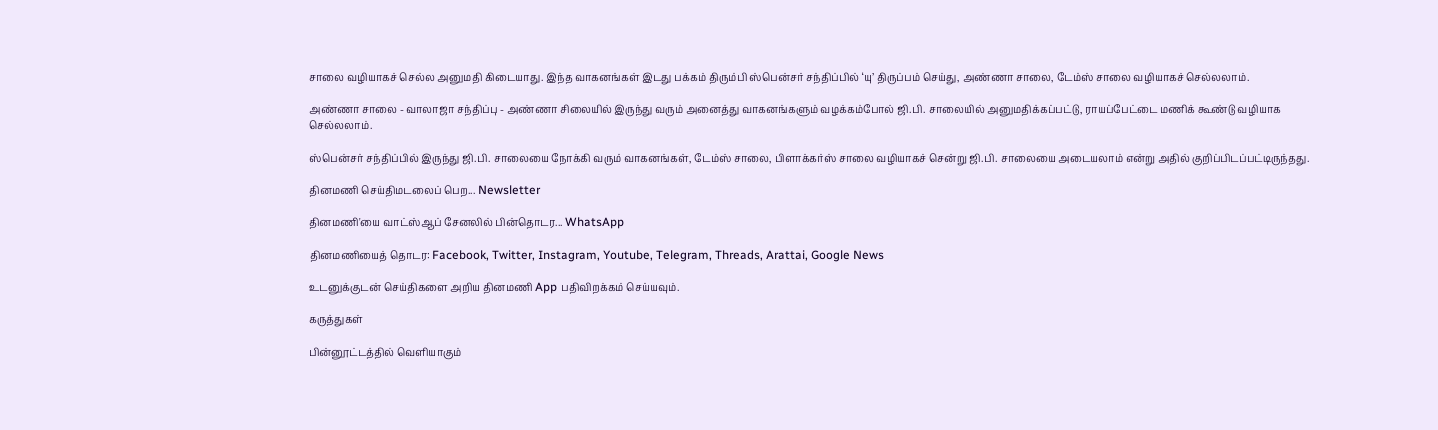சாலை வழியாகச் செல்ல அனுமதி கிடையாது. இந்த வாகனங்கள் இடது பக்கம் திரும்பி ஸ்பென்சர் சந்திப்பில் ‘யு’ திருப்பம் செய்து, அண்ணா சாலை, டேம்ஸ் சாலை வழியாகச் செல்லலாம்.

அண்ணா சாலை - வாலாஜா சந்திப்பு - அண்ணா சிலையில் இருந்து வரும் அனைத்து வாகனங்களும் வழக்கம்போல் ஜி.பி. சாலையில் அனுமதிக்கப்பட்டு, ராயப்பேட்டை மணிக் கூண்டு வழியாக செல்லலாம்.

ஸ்பென்சர் சந்திப்பில் இருந்து ஜி.பி. சாலையை நோக்கி வரும் வாகனங்கள், டேம்ஸ் சாலை, பிளாக்கர்ஸ் சாலை வழியாகச் சென்று ஜி.பி. சாலையை அடையலாம் என்று அதில் குறிப்பிடப்பட்டிருந்தது.

தினமணி செய்திமடலைப் பெற... Newsletter

தினமணி'யை வாட்ஸ்ஆப் சேனலில் பின்தொடர... WhatsApp

தினமணியைத் தொடர: Facebook, Twitter, Instagram, Youtube, Telegram, Threads, Arattai, Google News

உடனுக்குடன் செய்திகளை அறிய தினமணி App பதிவிறக்கம் செய்யவும்.

கருத்துகள்

பின்னூட்டத்தில் வெளியாகும்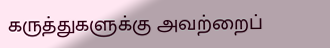கருத்துகளுக்கு அவற்றைப்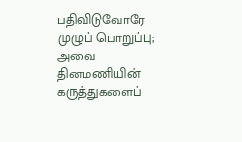பதிவிடுவோரே முழுப் பொறுப்பு; அவை தினமணியின் கருத்துகளைப்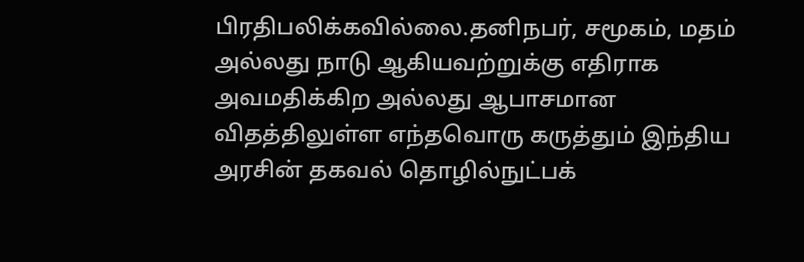பிரதிபலிக்கவில்லை.தனிநபர், சமூகம், மதம் அல்லது நாடு ஆகியவற்றுக்கு எதிராக அவமதிக்கிற அல்லது ஆபாசமான விதத்திலுள்ள எந்தவொரு கருத்தும் இந்திய அரசின் தகவல் தொழில்நுட்பக்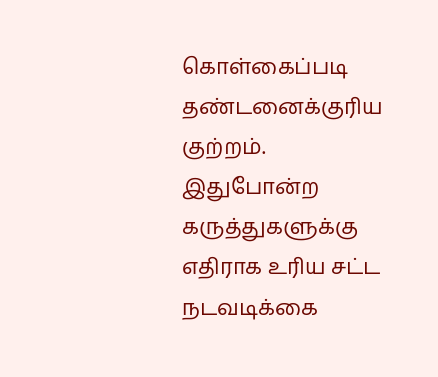கொள்கைப்படி தண்டனைக்குரிய குற்றம். இதுபோன்ற கருத்துகளுக்கு எதிராக உரிய சட்ட நடவடிக்கை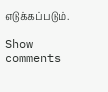எடுக்கப்படும்.

Show comments